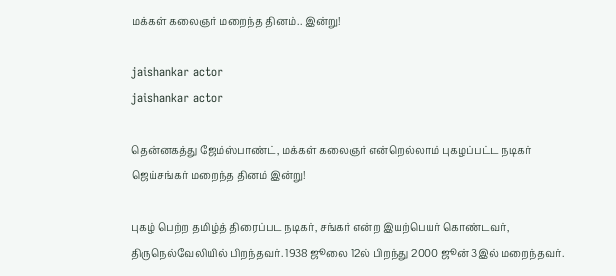மக்கள் கலைஞர் மறைந்த தினம்.. இன்று!

jaishankar actor
jaishankar actor

தென்னகத்து ஜேம்ஸ்பாண்ட், மக்கள் கலைஞர் என்றெல்லாம் புகழப்பட்ட நடிகர் ஜெய்சங்கர் மறைந்த தினம் இன்று!

புகழ் பெற்ற தமிழ்த் திரைப்பட நடிகர், சங்கர் என்ற இயற்பெயர் கொண்டவர், திருநெல்வேலியில் பிறந்தவர். 1938 ஜூலை 12ல் பிறந்து 2000 ஜூன் 3இல் மறைந்தவர்.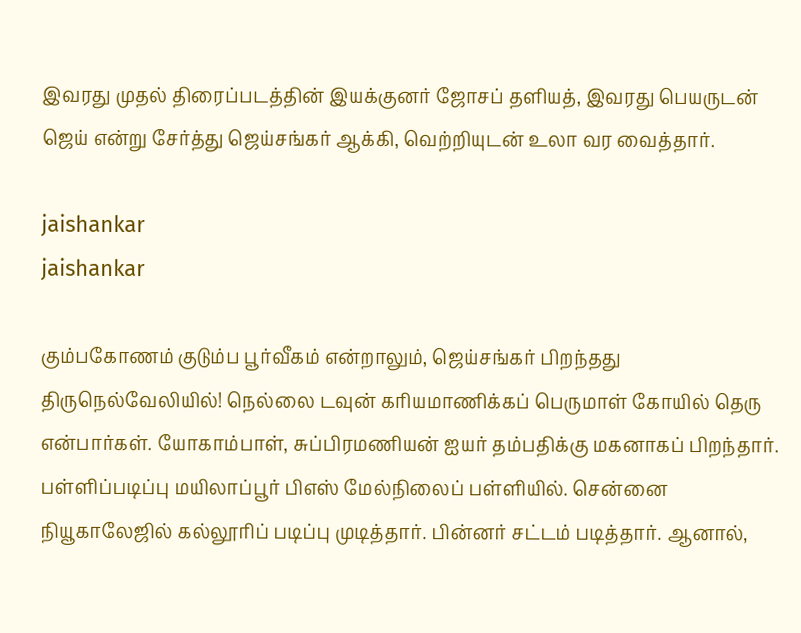இவரது முதல் திரைப்படத்தின் இயக்குனர் ஜோசப் தளியத், இவரது பெயருடன் ஜெய் என்று சேர்த்து ஜெய்சங்கர் ஆக்கி, வெற்றியுடன் உலா வர வைத்தார்.

jaishankar
jaishankar

கும்பகோணம் குடும்ப பூர்வீகம் என்றாலும், ஜெய்சங்கர் பிறந்தது திருநெல்வேலியில்! நெல்லை டவுன் கரியமாணிக்கப் பெருமாள் கோயில் தெரு என்பார்கள். யோகாம்பாள், சுப்பிரமணியன் ஐயர் தம்பதிக்கு மகனாகப் பிறந்தார். பள்ளிப்படிப்பு மயிலாப்பூர் பிஎஸ் மேல்நிலைப் பள்ளியில். சென்னை நியூகாலேஜில் கல்லூரிப் படிப்பு முடித்தார். பின்னர் சட்டம் படித்தார். ஆனால்,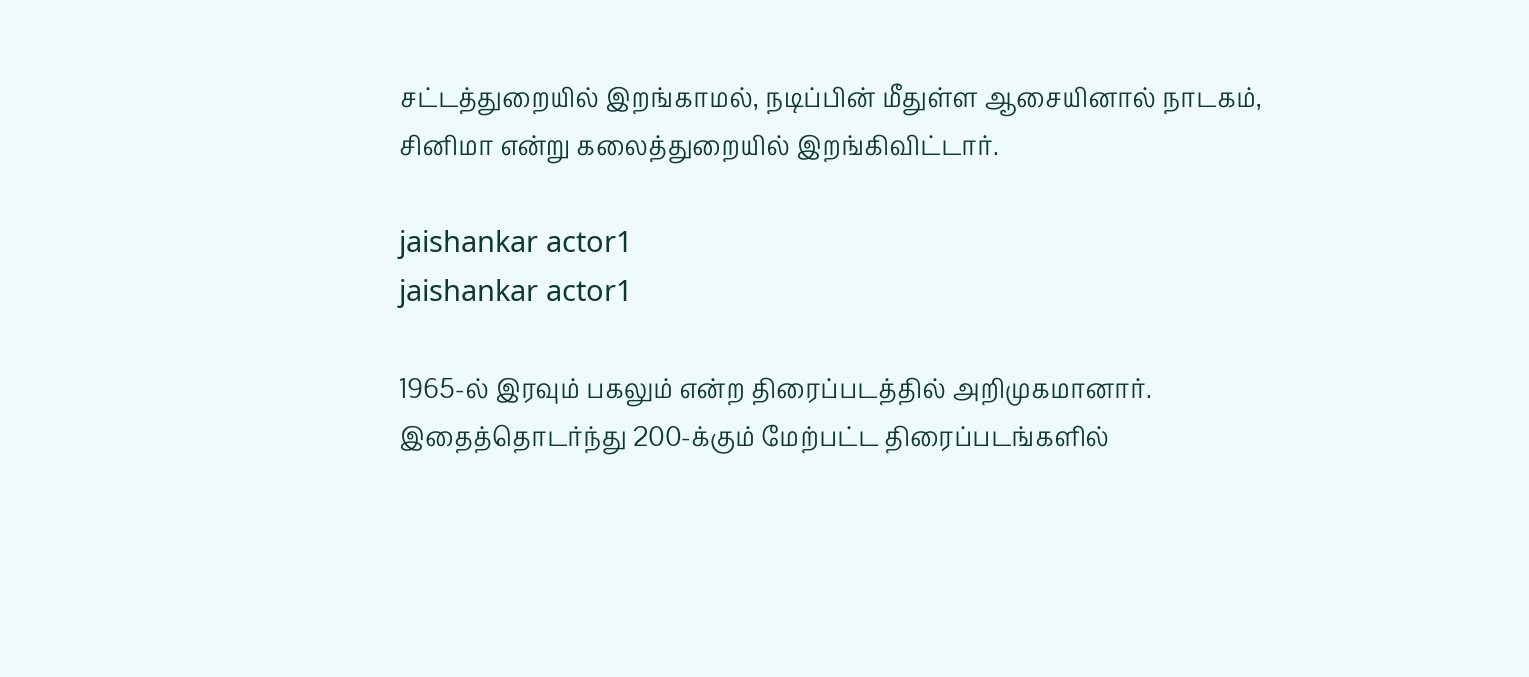சட்டத்துறையில் இறங்காமல், நடிப்பின் மீதுள்ள ஆசையினால் நாடகம், சினிமா என்று கலைத்துறையில் இறங்கிவிட்டார்.

jaishankar actor1
jaishankar actor1

1965-ல் இரவும் பகலும் என்ற திரைப்படத்தில் அறிமுகமானார். இதைத்தொடர்ந்து 200-க்கும் மேற்பட்ட திரைப்படங்களில்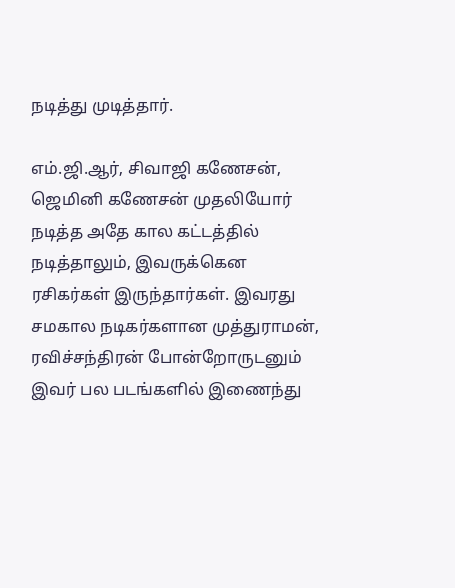நடித்து முடித்தார்.

எம்.ஜி.ஆர், சிவாஜி கணேசன், ஜெமினி கணேசன் முதலியோர் நடித்த அதே கால கட்டத்தில் நடித்தாலும், இவருக்கென ரசிகர்கள் இருந்தார்கள். இவரது சமகால நடிகர்களான முத்துராமன், ரவிச்சந்திரன் போன்றோருடனும் இவர் பல படங்களில் இணைந்து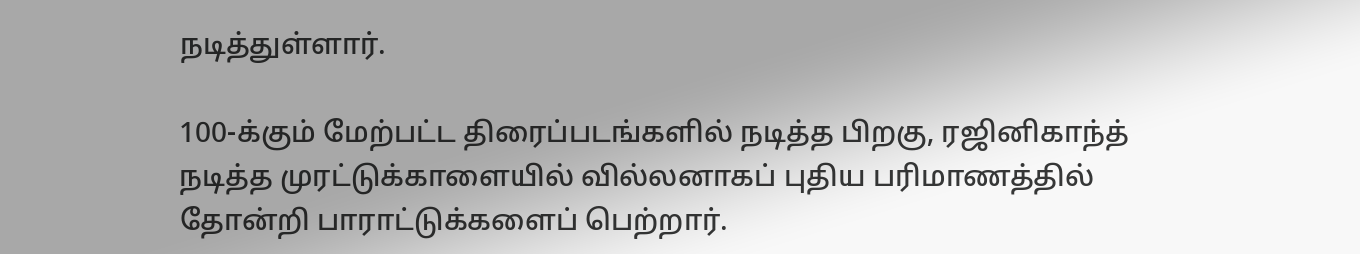நடித்துள்ளார்.

100-க்கும் மேற்பட்ட திரைப்படங்களில் நடித்த பிறகு, ரஜினிகாந்த் நடித்த முரட்டுக்காளையில் வில்லனாகப் புதிய பரிமாணத்தில் தோன்றி பாராட்டுக்களைப் பெற்றார்.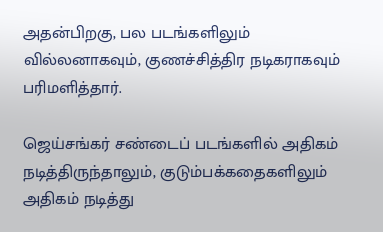அதன்பிறகு, பல படங்களிலும் வில்லனாகவும், குணச்சித்திர நடிகராகவும் பரிமளித்தார்.

ஜெய்சங்கர் சண்டைப் படங்களில் அதிகம் நடித்திருந்தாலும், குடும்பக்கதைகளிலும் அதிகம் நடித்து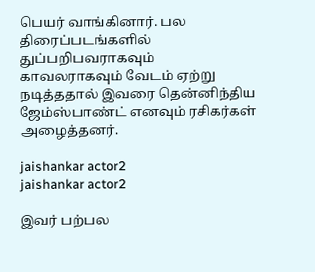பெயர் வாங்கினார். பல திரைப்படங்களில் துப்பறிபவராகவும் காவலராகவும் வேடம் ஏற்று நடித்ததால் இவரை தென்னிந்திய ஜேம்ஸ்பாண்ட் எனவும் ரசிகர்கள் அழைத்தனர்.

jaishankar actor2
jaishankar actor2

இவர் பற்பல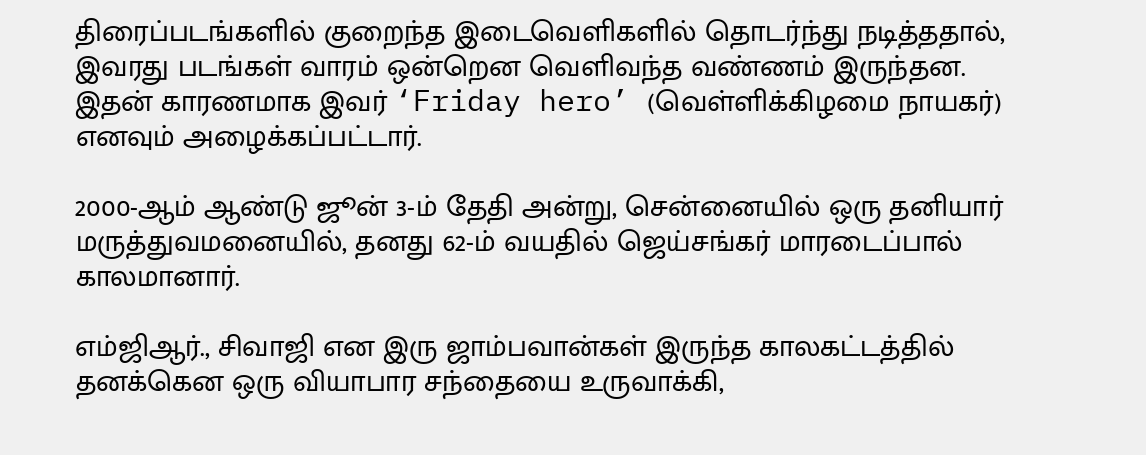திரைப்படங்களில் குறைந்த இடைவெளிகளில் தொடர்ந்து நடித்ததால், இவரது படங்கள் வாரம் ஒன்றென வெளிவந்த வண்ணம் இருந்தன. இதன் காரணமாக இவர் ‘Friday hero’ (வெள்ளிக்கிழமை நாயகர்) எனவும் அழைக்கப்பட்டார்.

2000-ஆம் ஆண்டு ஜூன் 3-ம் தேதி அன்று, சென்னையில் ஒரு தனியார் மருத்துவமனையில், தனது 62-ம் வயதில் ஜெய்சங்கர் மாரடைப்பால் காலமானார்.

எம்ஜிஆர்., சிவாஜி என இரு ஜாம்பவான்கள் இருந்த காலகட்டத்தில் தனக்கென ஒரு வியாபார சந்தையை உருவாக்கி,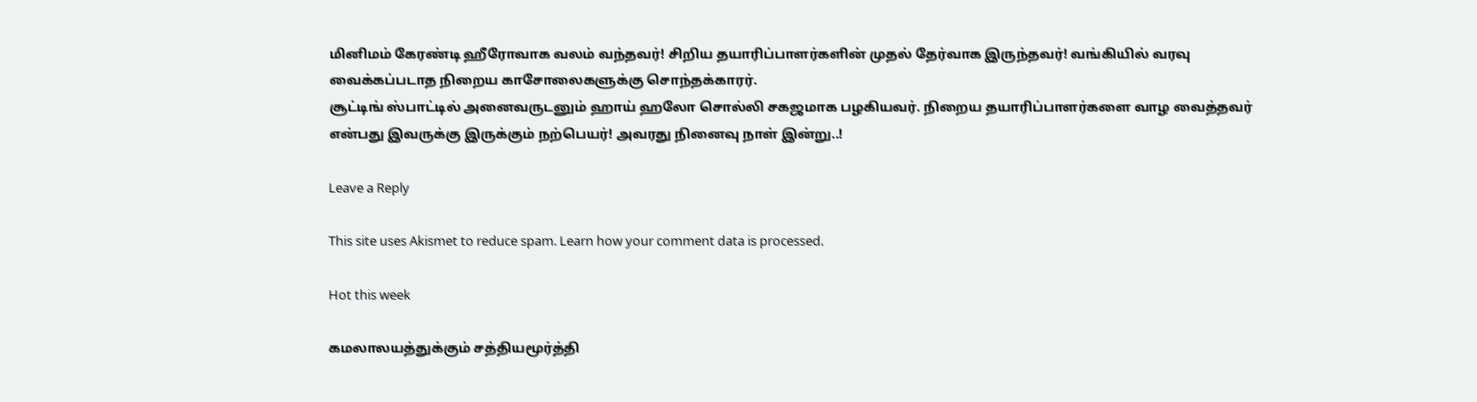மினிமம் கேரண்டி ஹீரோவாக வலம் வந்தவர்! சிறிய தயாரிப்பாளர்களின் முதல் தேர்வாக இருந்தவர்! வங்கியில் வரவு வைக்கப்படாத நிறைய காசோலைகளுக்கு சொந்தக்காரர்.
சூட்டிங் ஸ்பாட்டில் அனைவருடனும் ஹாய் ஹலோ சொல்லி சகஜமாக பழகியவர். நிறைய தயாரிப்பாளர்களை வாழ வைத்தவர் என்பது இவருக்கு இருக்கும் நற்பெயர்! அவரது நினைவு நாள் இன்று..!

Leave a Reply

This site uses Akismet to reduce spam. Learn how your comment data is processed.

Hot this week

கமலாலயத்துக்கும் சத்தியமூர்த்தி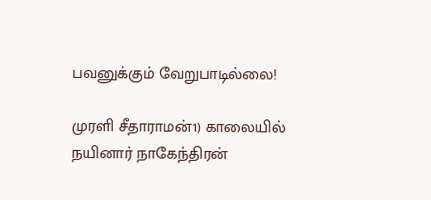பவனுக்கும் வேறுபாடில்லை!

முரளி சீதாராமன்1) காலையில் நயினார் நாகேந்திரன்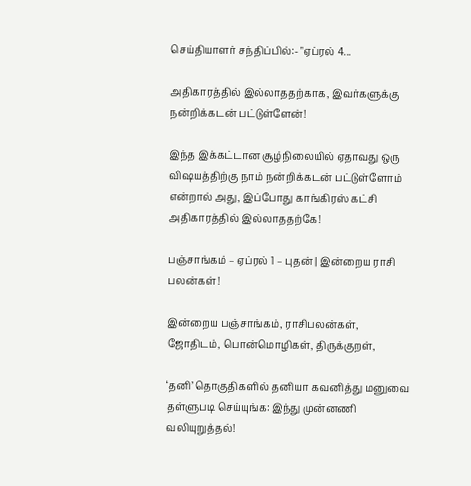செய்தியாளர் சந்திப்பில்:- "ஏப்ரல் 4...

அதிகாரத்தில் இல்லாததற்காக, இவர்களுக்கு நன்றிக்கடன் பட்டுள்ளேன்!

இந்த இக்கட்டான சூழ்நிலையில் ஏதாவது ஒரு விஷயத்திற்கு நாம் நன்றிக்கடன் பட்டுள்ளோம் என்றால் அது, இப்போது காங்கிரஸ் கட்சி அதிகாரத்தில் இல்லாததற்கே!

பஞ்சாங்கம் – ஏப்ரல் 1 – புதன் | இன்றைய ராசி பலன்கள்!

இன்றைய பஞ்சாங்கம், ராசிபலன்கள், ஜோதிடம், பொன்மொழிகள், திருக்குறள்,

‘தனி’ தொகுதிகளில் தனியா கவனித்து மனுவை தள்ளுபடி செய்யுங்க: இந்து முன்னணி வலியுறுத்தல்!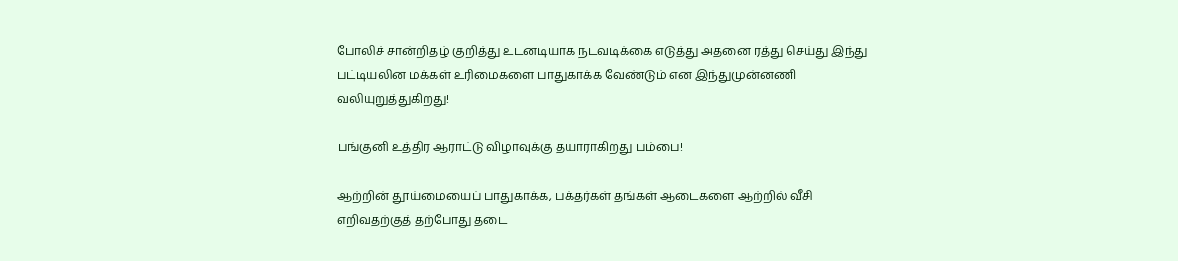போலிச் சான்றிதழ் குறித்து உடனடியாக நடவடிக்கை எடுத்து அதனை ரத்து செய்து இந்து பட்டியலின மக்கள் உரிமைகளை பாதுகாக்க வேண்டும் என இந்துமுன்னணி வலியுறுத்துகிறது!

பங்குனி உத்திர ஆராட்டு விழாவுக்கு தயாராகிறது பம்பை!

ஆற்றின் தூய்மையைப் பாதுகாக்க, பக்தர்கள் தங்கள் ஆடைகளை ஆற்றில் வீசி எறிவதற்குத் தற்போது தடை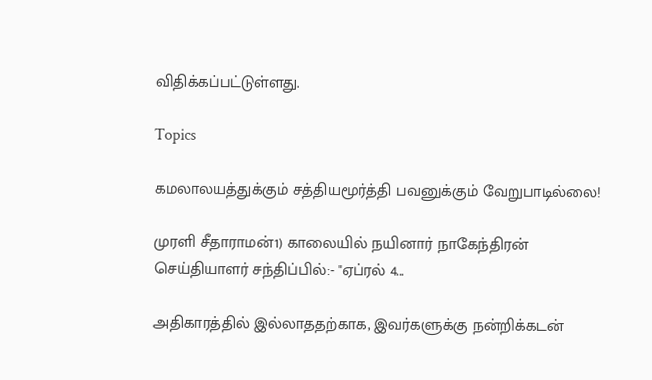விதிக்கப்பட்டுள்ளது.

Topics

கமலாலயத்துக்கும் சத்தியமூர்த்தி பவனுக்கும் வேறுபாடில்லை!

முரளி சீதாராமன்1) காலையில் நயினார் நாகேந்திரன் செய்தியாளர் சந்திப்பில்:- "ஏப்ரல் 4...

அதிகாரத்தில் இல்லாததற்காக, இவர்களுக்கு நன்றிக்கடன்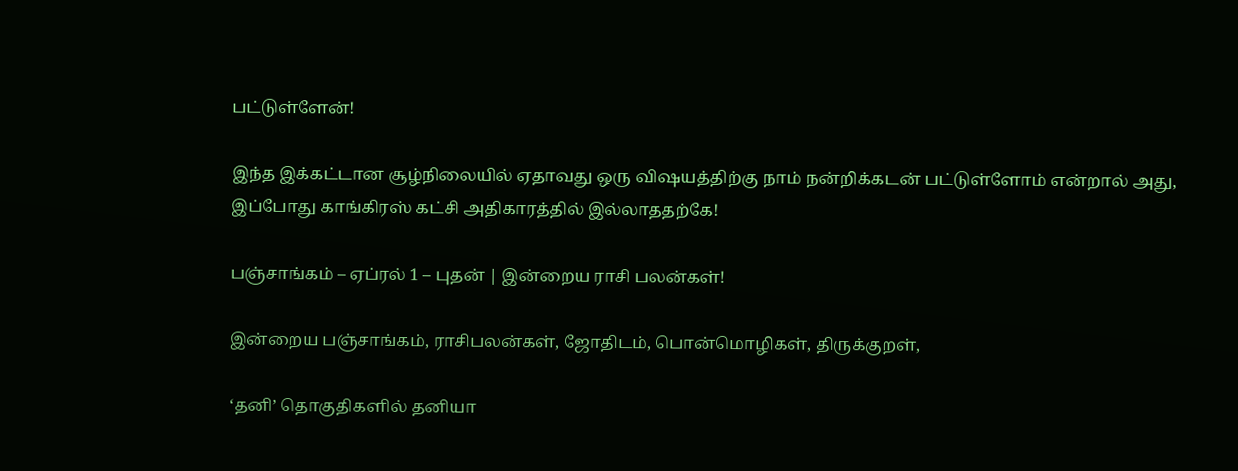பட்டுள்ளேன்!

இந்த இக்கட்டான சூழ்நிலையில் ஏதாவது ஒரு விஷயத்திற்கு நாம் நன்றிக்கடன் பட்டுள்ளோம் என்றால் அது, இப்போது காங்கிரஸ் கட்சி அதிகாரத்தில் இல்லாததற்கே!

பஞ்சாங்கம் – ஏப்ரல் 1 – புதன் | இன்றைய ராசி பலன்கள்!

இன்றைய பஞ்சாங்கம், ராசிபலன்கள், ஜோதிடம், பொன்மொழிகள், திருக்குறள்,

‘தனி’ தொகுதிகளில் தனியா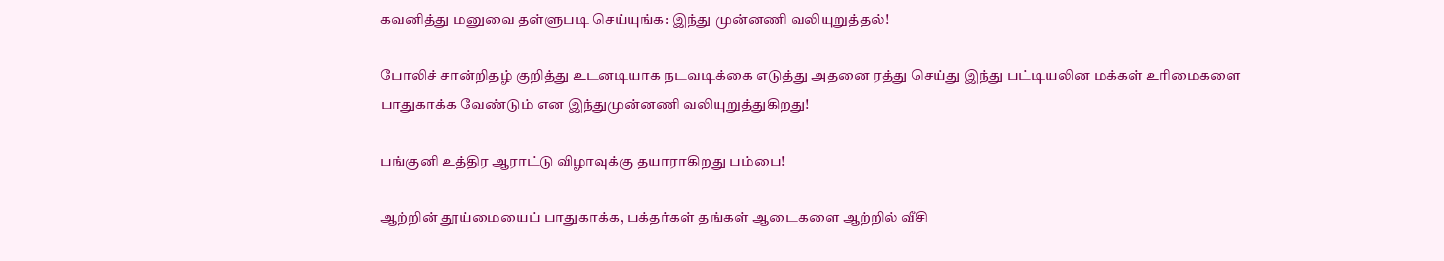கவனித்து மனுவை தள்ளுபடி செய்யுங்க: இந்து முன்னணி வலியுறுத்தல்!

போலிச் சான்றிதழ் குறித்து உடனடியாக நடவடிக்கை எடுத்து அதனை ரத்து செய்து இந்து பட்டியலின மக்கள் உரிமைகளை பாதுகாக்க வேண்டும் என இந்துமுன்னணி வலியுறுத்துகிறது!

பங்குனி உத்திர ஆராட்டு விழாவுக்கு தயாராகிறது பம்பை!

ஆற்றின் தூய்மையைப் பாதுகாக்க, பக்தர்கள் தங்கள் ஆடைகளை ஆற்றில் வீசி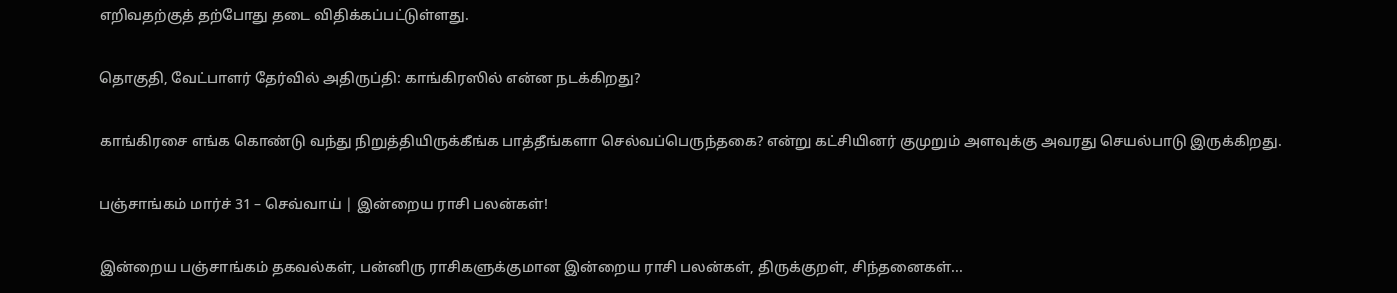எறிவதற்குத் தற்போது தடை விதிக்கப்பட்டுள்ளது.

தொகுதி, வேட்பாளர் தேர்வில் அதிருப்தி: காங்கிரஸில் என்ன நடக்கிறது?

காங்கிரசை எங்க கொண்டு வந்து நிறுத்தியிருக்கீங்க பாத்தீங்களா செல்வப்பெருந்தகை? என்று கட்சியினர் குமுறும் அளவுக்கு அவரது செயல்பாடு இருக்கிறது.

பஞ்சாங்கம் மார்ச் 31 – செவ்வாய் | இன்றைய ராசி பலன்கள்!

இன்றைய பஞ்சாங்கம் தகவல்கள், பன்னிரு ராசிகளுக்குமான இன்றைய ராசி பலன்கள், திருக்குறள், சிந்தனைகள்...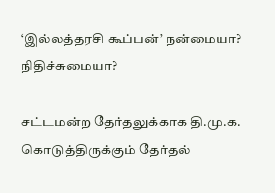‘இல்லத்தரசி கூப்பன்’ நன்மையா? நிதிச்சுமையா?

சட்டமன்ற தேர்தலுக்காக தி.மு.க. கொடுத்திருக்கும் தேர்தல்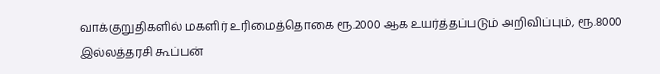வாக்குறுதிகளில் மகளிர் உரிமைத்தொகை ரூ.2000 ஆக உயர்த்தப்படும் அறிவிப்பும், ரூ.8000 இல்லத்தரசி கூப்பன்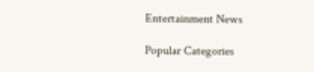Entertainment News

Popular Categories